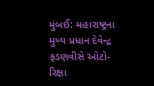મુંબઈ: મહારાષ્ટ્રના મુખ્ય પ્રધાન દેવેન્દ્ર ફડણવીસે ઓટો-રિક્ષા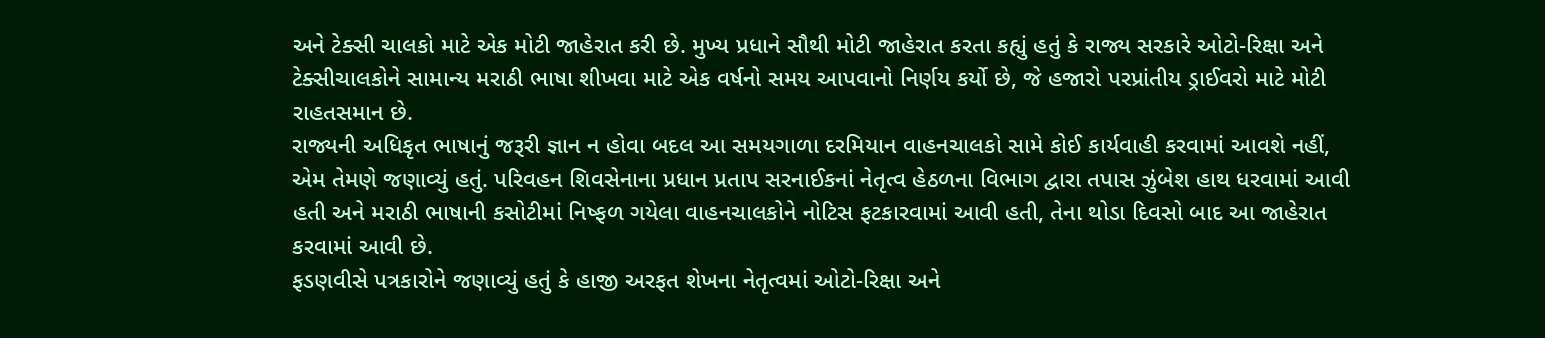અને ટેક્સી ચાલકો માટે એક મોટી જાહેરાત કરી છે. મુખ્ય પ્રધાને સૌથી મોટી જાહેરાત કરતા કહ્યું હતું કે રાજ્ય સરકારે ઓટો-રિક્ષા અને ટેક્સીચાલકોને સામાન્ય મરાઠી ભાષા શીખવા માટે એક વર્ષનો સમય આપવાનો નિર્ણય કર્યો છે, જે હજારો પરપ્રાંતીય ડ્રાઈવરો માટે મોટી રાહતસમાન છે.
રાજ્યની અધિકૃત ભાષાનું જરૂરી જ્ઞાન ન હોવા બદલ આ સમયગાળા દરમિયાન વાહનચાલકો સામે કોઈ કાર્યવાહી કરવામાં આવશે નહીં, એમ તેમણે જણાવ્યું હતું. પરિવહન શિવસેનાના પ્રધાન પ્રતાપ સરનાઈકનાં નેતૃત્વ હેઠળના વિભાગ દ્વારા તપાસ ઝુંબેશ હાથ ધરવામાં આવી હતી અને મરાઠી ભાષાની કસોટીમાં નિષ્ફળ ગયેલા વાહનચાલકોને નોટિસ ફટકારવામાં આવી હતી, તેના થોડા દિવસો બાદ આ જાહેરાત કરવામાં આવી છે.
ફડણવીસે પત્રકારોને જણાવ્યું હતું કે હાજી અરફત શેખના નેતૃત્વમાં ઓટો-રિક્ષા અને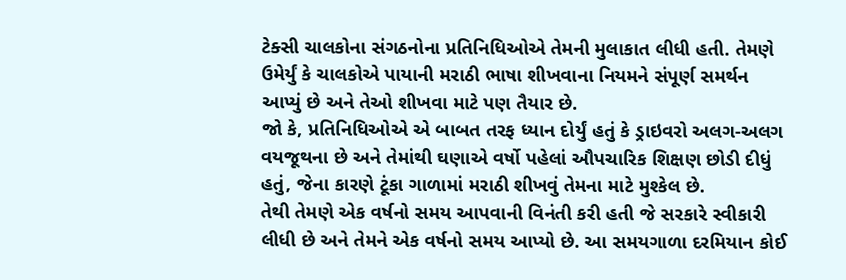ટેક્સી ચાલકોના સંગઠનોના પ્રતિનિધિઓએ તેમની મુલાકાત લીધી હતી. તેમણે ઉમેર્યું કે ચાલકોએ પાયાની મરાઠી ભાષા શીખવાના નિયમને સંપૂર્ણ સમર્થન આપ્યું છે અને તેઓ શીખવા માટે પણ તૈયાર છે.
જો કે, પ્રતિનિધિઓએ એ બાબત તરફ ધ્યાન દોર્યું હતું કે ડ્રાઇવરો અલગ-અલગ વયજૂથના છે અને તેમાંથી ઘણાએ વર્ષો પહેલાં ઔપચારિક શિક્ષણ છોડી દીધું હતું, જેના કારણે ટૂંકા ગાળામાં મરાઠી શીખવું તેમના માટે મુશ્કેલ છે.
તેથી તેમણે એક વર્ષનો સમય આપવાની વિનંતી કરી હતી જે સરકારે સ્વીકારી લીધી છે અને તેમને એક વર્ષનો સમય આપ્યો છે. આ સમયગાળા દરમિયાન કોઈ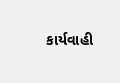કાર્યવાહી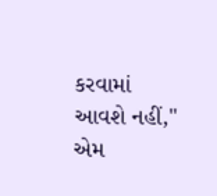કરવામાં આવશે નહીં," એમ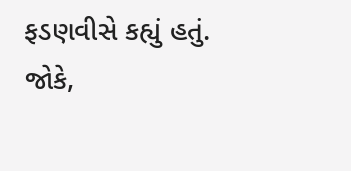ફડણવીસે કહ્યું હતું.
જોકે,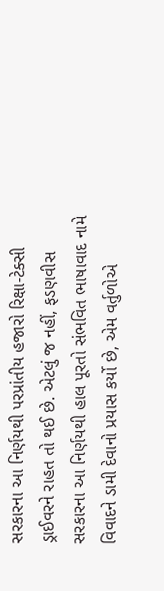સરકારના આ નિર્ણયથી પરપ્રાંતીય હજારો રિક્ષા-ટેક્સી ડ્રાઈવરને રાહત તો થઈ છે. એટલું જ નહીં, ફડણવીસ સરકારના આ નિર્ણયથી હાલ પૂરતો સંભવિત ભાષાવાદ નામે વિવાદને ડામી દેવાનો પ્રયાસ કર્યો છે, એમ વર્તુળોએ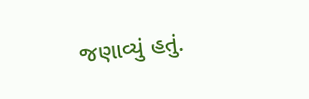જણાવ્યું હતું.